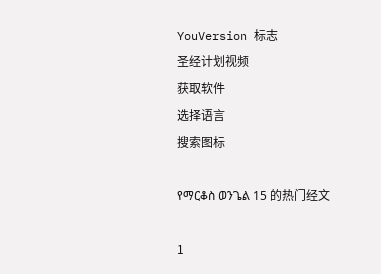YouVersion 标志
圣经计划视频
获取软件
选择语言
搜索图标

የማርቆስ ወንጌል 15 的热门经文

1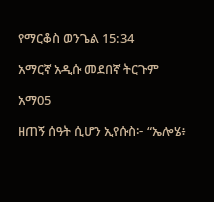የማርቆስ ወንጌል 15:34

አማርኛ አዲሱ መደበኛ ትርጉም

አማ05

ዘጠኝ ሰዓት ሲሆን ኢየሱስ፦ “ኤሎሄ፥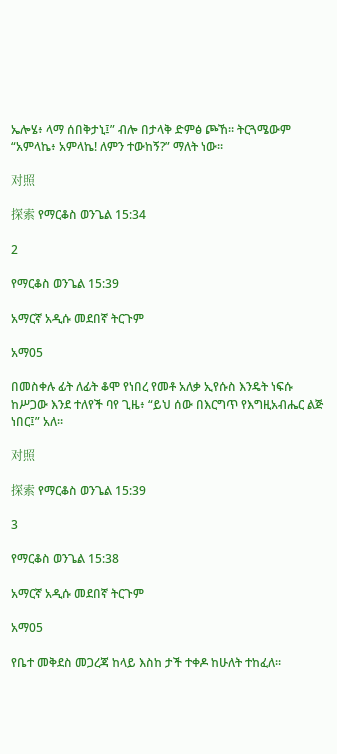ኤሎሄ፥ ላማ ሰበቅታኒ፤” ብሎ በታላቅ ድምፅ ጮኸ። ትርጓሜውም “አምላኬ፥ አምላኬ! ለምን ተውከኝ?” ማለት ነው።

对照

探索 የማርቆስ ወንጌል 15:34

2

የማርቆስ ወንጌል 15:39

አማርኛ አዲሱ መደበኛ ትርጉም

አማ05

በመስቀሉ ፊት ለፊት ቆሞ የነበረ የመቶ አለቃ ኢየሱስ እንዴት ነፍሱ ከሥጋው እንደ ተለየች ባየ ጊዜ፥ “ይህ ሰው በእርግጥ የእግዚአብሔር ልጅ ነበር፤” አለ።

对照

探索 የማርቆስ ወንጌል 15:39

3

የማርቆስ ወንጌል 15:38

አማርኛ አዲሱ መደበኛ ትርጉም

አማ05

የቤተ መቅደስ መጋረጃ ከላይ እስከ ታች ተቀዶ ከሁለት ተከፈለ።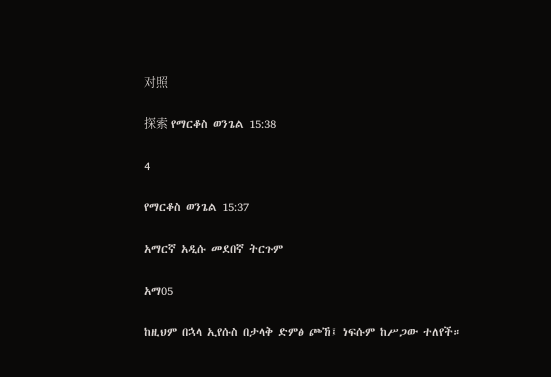对照

探索 የማርቆስ ወንጌል 15:38

4

የማርቆስ ወንጌል 15:37

አማርኛ አዲሱ መደበኛ ትርጉም

አማ05

ከዚህም በኋላ ኢየሱስ በታላቅ ድምፅ ጮኸ፤ ነፍሱም ከሥጋው ተለየች።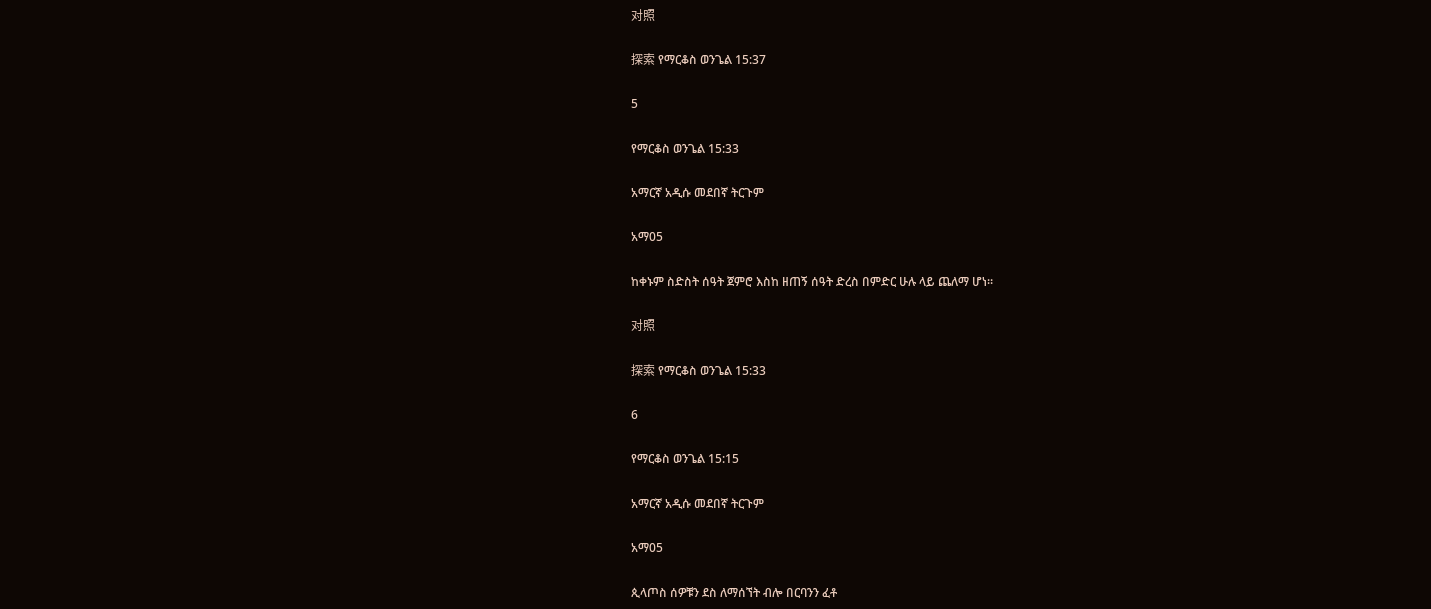对照

探索 የማርቆስ ወንጌል 15:37

5

የማርቆስ ወንጌል 15:33

አማርኛ አዲሱ መደበኛ ትርጉም

አማ05

ከቀኑም ስድስት ሰዓት ጀምሮ እስከ ዘጠኝ ሰዓት ድረስ በምድር ሁሉ ላይ ጨለማ ሆነ።

对照

探索 የማርቆስ ወንጌል 15:33

6

የማርቆስ ወንጌል 15:15

አማርኛ አዲሱ መደበኛ ትርጉም

አማ05

ጲላጦስ ሰዎቹን ደስ ለማሰኘት ብሎ በርባንን ፈቶ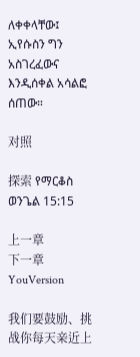ለቀቀላቸው፤ ኢየሱስን ግን አስገረፈውና እንዲሰቀል አሳልፎ ሰጠው።

对照

探索 የማርቆስ ወንጌል 15:15

上一章
下一章
YouVersion

我们要鼓励、挑战你每天亲近上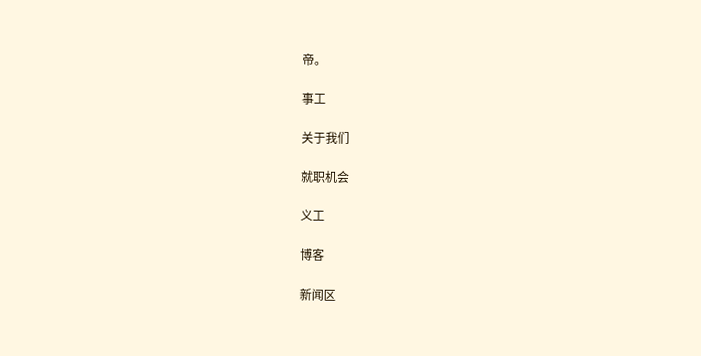帝。

事工

关于我们

就职机会

义工

博客

新闻区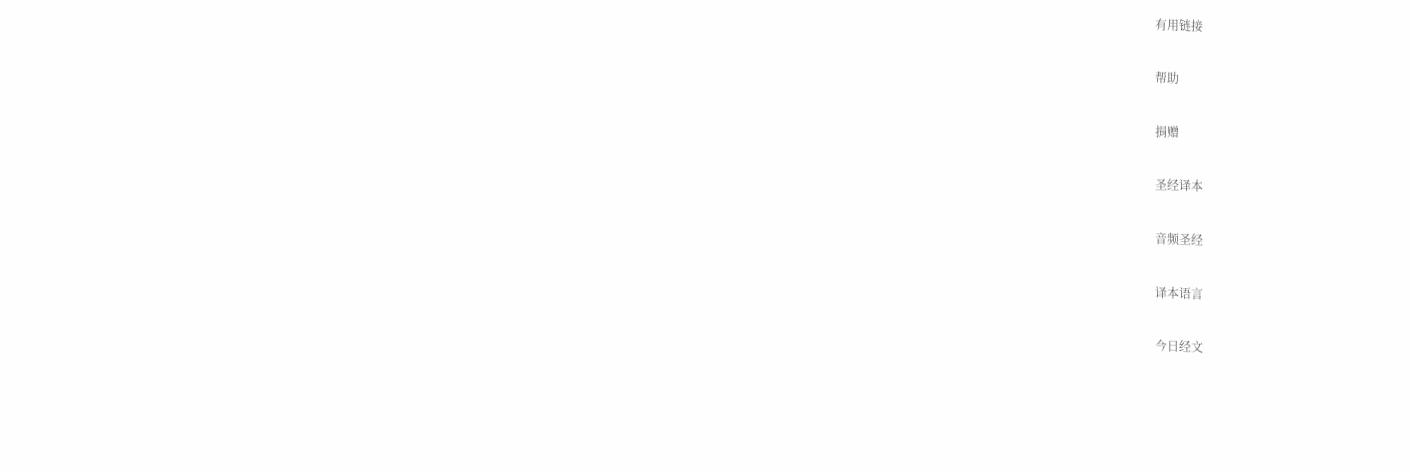有用链接

帮助

捐赠

圣经译本

音频圣经

译本语言

今日经文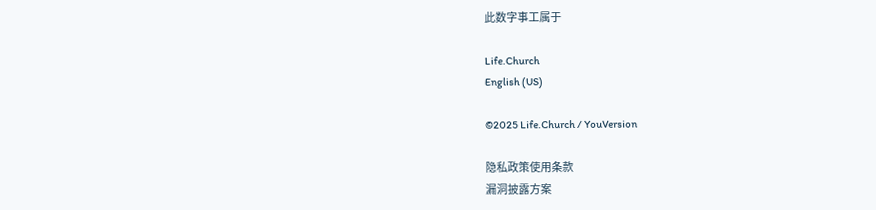此数字事工属于

Life.Church
English (US)

©2025 Life.Church / YouVersion

隐私政策使用条款
漏洞披露方案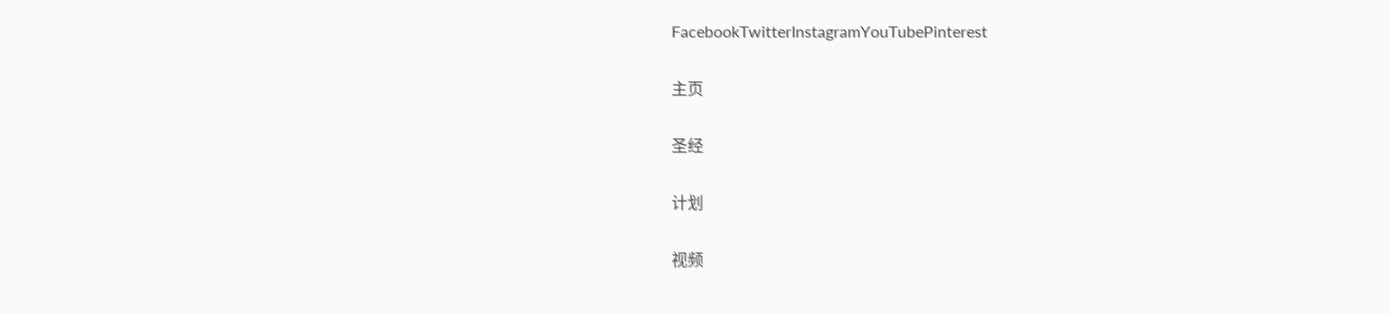FacebookTwitterInstagramYouTubePinterest

主页

圣经

计划

视频